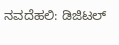ನವದೆಹಲಿ: ಡಿಜಿಟಲ್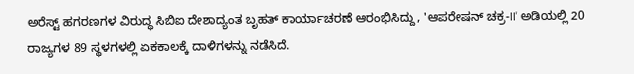ಅರೆಸ್ಟ್ ಹಗರಣಗಳ ವಿರುದ್ಧ ಸಿಬಿಐ ದೇಶಾದ್ಯಂತ ಬೃಹತ್ ಕಾರ್ಯಾಚರಣೆ ಆರಂಭಿಸಿದ್ದು, 'ಆಪರೇಷನ್ ಚಕ್ರ-II' ಅಡಿಯಲ್ಲಿ 20 ರಾಜ್ಯಗಳ 89 ಸ್ಥಳಗಳಲ್ಲಿ ಏಕಕಾಲಕ್ಕೆ ದಾಳಿಗಳನ್ನು ನಡೆಸಿದೆ.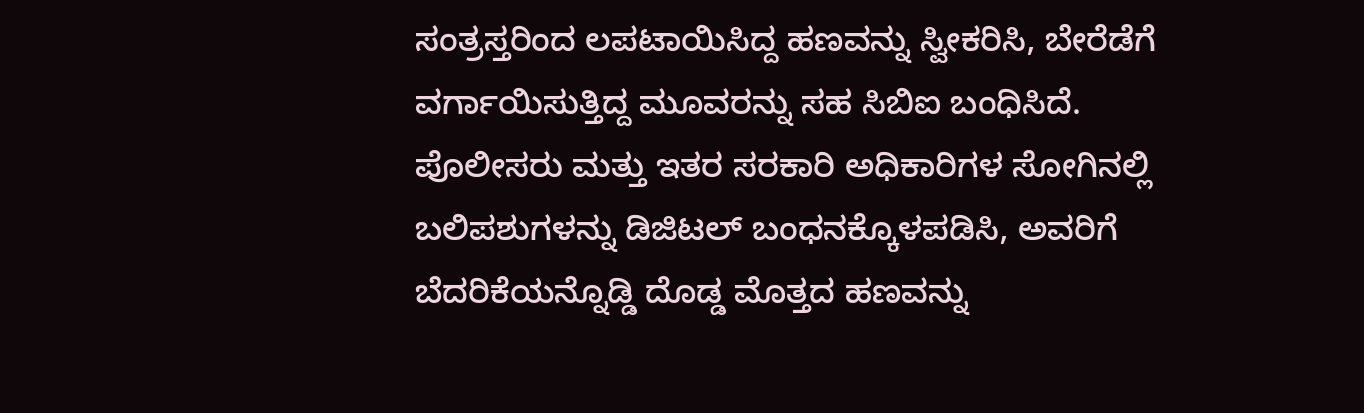ಸಂತ್ರಸ್ತರಿಂದ ಲಪಟಾಯಿಸಿದ್ದ ಹಣವನ್ನು ಸ್ವೀಕರಿಸಿ, ಬೇರೆಡೆಗೆ ವರ್ಗಾಯಿಸುತ್ತಿದ್ದ ಮೂವರನ್ನು ಸಹ ಸಿಬಿಐ ಬಂಧಿಸಿದೆ.
ಪೊಲೀಸರು ಮತ್ತು ಇತರ ಸರಕಾರಿ ಅಧಿಕಾರಿಗಳ ಸೋಗಿನಲ್ಲಿ ಬಲಿಪಶುಗಳನ್ನು ಡಿಜಿಟಲ್ ಬಂಧನಕ್ಕೊಳಪಡಿಸಿ, ಅವರಿಗೆ ಬೆದರಿಕೆಯನ್ನೊಡ್ಡಿ ದೊಡ್ಡ ಮೊತ್ತದ ಹಣವನ್ನು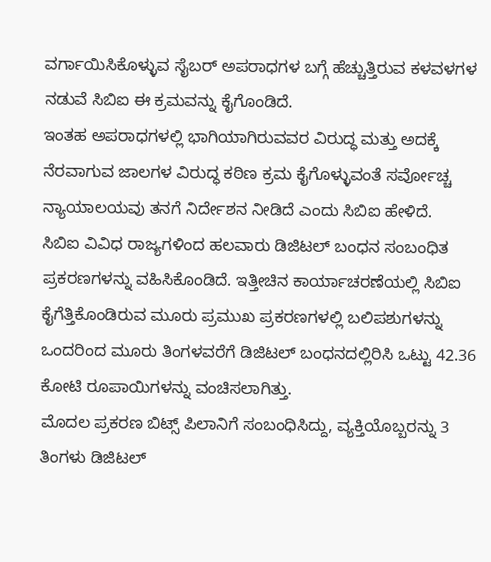ವರ್ಗಾಯಿಸಿಕೊಳ್ಳುವ ಸೈಬರ್ ಅಪರಾಧಗಳ ಬಗ್ಗೆ ಹೆಚ್ಚುತ್ತಿರುವ ಕಳವಳಗಳ ನಡುವೆ ಸಿಬಿಐ ಈ ಕ್ರಮವನ್ನು ಕೈಗೊಂಡಿದೆ.
ಇಂತಹ ಅಪರಾಧಗಳಲ್ಲಿ ಭಾಗಿಯಾಗಿರುವವರ ವಿರುದ್ಧ ಮತ್ತು ಅದಕ್ಕೆ ನೆರವಾಗುವ ಜಾಲಗಳ ವಿರುದ್ಧ ಕಠಿಣ ಕ್ರಮ ಕೈಗೊಳ್ಳುವಂತೆ ಸರ್ವೋಚ್ಚ ನ್ಯಾಯಾಲಯವು ತನಗೆ ನಿರ್ದೇಶನ ನೀಡಿದೆ ಎಂದು ಸಿಬಿಐ ಹೇಳಿದೆ.
ಸಿಬಿಐ ವಿವಿಧ ರಾಜ್ಯಗಳಿಂದ ಹಲವಾರು ಡಿಜಿಟಲ್ ಬಂಧನ ಸಂಬಂಧಿತ ಪ್ರಕರಣಗಳನ್ನು ವಹಿಸಿಕೊಂಡಿದೆ. ಇತ್ತೀಚಿನ ಕಾರ್ಯಾಚರಣೆಯಲ್ಲಿ ಸಿಬಿಐ ಕೈಗೆತ್ತಿಕೊಂಡಿರುವ ಮೂರು ಪ್ರಮುಖ ಪ್ರಕರಣಗಳಲ್ಲಿ ಬಲಿಪಶುಗಳನ್ನು ಒಂದರಿಂದ ಮೂರು ತಿಂಗಳವರೆಗೆ ಡಿಜಿಟಲ್ ಬಂಧನದಲ್ಲಿರಿಸಿ ಒಟ್ಟು 42.36 ಕೋಟಿ ರೂಪಾಯಿಗಳನ್ನು ವಂಚಿಸಲಾಗಿತ್ತು.
ಮೊದಲ ಪ್ರಕರಣ ಬಿಟ್ಸ್ ಪಿಲಾನಿಗೆ ಸಂಬಂಧಿಸಿದ್ದು, ವ್ಯಕ್ತಿಯೊಬ್ಬರನ್ನು 3 ತಿಂಗಳು ಡಿಜಿಟಲ್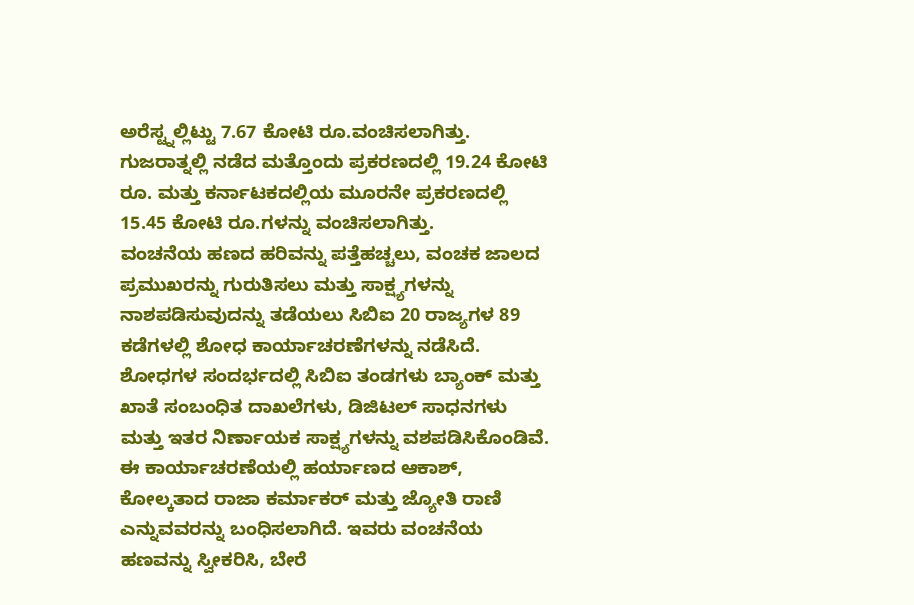ಅರೆಸ್ಟ್ನಲ್ಲಿಟ್ಟು 7.67 ಕೋಟಿ ರೂ.ವಂಚಿಸಲಾಗಿತ್ತು. ಗುಜರಾತ್ನಲ್ಲಿ ನಡೆದ ಮತ್ತೊಂದು ಪ್ರಕರಣದಲ್ಲಿ 19.24 ಕೋಟಿ ರೂ. ಮತ್ತು ಕರ್ನಾಟಕದಲ್ಲಿಯ ಮೂರನೇ ಪ್ರಕರಣದಲ್ಲಿ 15.45 ಕೋಟಿ ರೂ.ಗಳನ್ನು ವಂಚಿಸಲಾಗಿತ್ತು.
ವಂಚನೆಯ ಹಣದ ಹರಿವನ್ನು ಪತ್ತೆಹಚ್ಚಲು, ವಂಚಕ ಜಾಲದ ಪ್ರಮುಖರನ್ನು ಗುರುತಿಸಲು ಮತ್ತು ಸಾಕ್ಷ್ಯಗಳನ್ನು ನಾಶಪಡಿಸುವುದನ್ನು ತಡೆಯಲು ಸಿಬಿಐ 20 ರಾಜ್ಯಗಳ 89 ಕಡೆಗಳಲ್ಲಿ ಶೋಧ ಕಾರ್ಯಾಚರಣೆಗಳನ್ನು ನಡೆಸಿದೆ.
ಶೋಧಗಳ ಸಂದರ್ಭದಲ್ಲಿ ಸಿಬಿಐ ತಂಡಗಳು ಬ್ಯಾಂಕ್ ಮತ್ತು ಖಾತೆ ಸಂಬಂಧಿತ ದಾಖಲೆಗಳು, ಡಿಜಿಟಲ್ ಸಾಧನಗಳು ಮತ್ತು ಇತರ ನಿರ್ಣಾಯಕ ಸಾಕ್ಷ್ಯಗಳನ್ನು ವಶಪಡಿಸಿಕೊಂಡಿವೆ.
ಈ ಕಾರ್ಯಾಚರಣೆಯಲ್ಲಿ ಹರ್ಯಾಣದ ಆಕಾಶ್, ಕೋಲ್ಕತಾದ ರಾಜಾ ಕರ್ಮಾಕರ್ ಮತ್ತು ಜ್ಯೋತಿ ರಾಣಿ ಎನ್ನುವವರನ್ನು ಬಂಧಿಸಲಾಗಿದೆ. ಇವರು ವಂಚನೆಯ ಹಣವನ್ನು ಸ್ವೀಕರಿಸಿ, ಬೇರೆ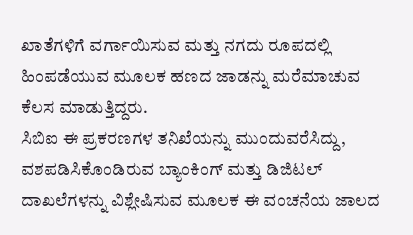ಖಾತೆಗಳಿಗೆ ವರ್ಗಾಯಿಸುವ ಮತ್ತು ನಗದು ರೂಪದಲ್ಲಿ ಹಿಂಪಡೆಯುವ ಮೂಲಕ ಹಣದ ಜಾಡನ್ನು ಮರೆಮಾಚುವ ಕೆಲಸ ಮಾಡುತ್ತಿದ್ದರು.
ಸಿಬಿಐ ಈ ಪ್ರಕರಣಗಳ ತನಿಖೆಯನ್ನು ಮುಂದುವರೆಸಿದ್ದು, ವಶಪಡಿಸಿಕೊಂಡಿರುವ ಬ್ಯಾಂಕಿಂಗ್ ಮತ್ತು ಡಿಜಿಟಲ್ ದಾಖಲೆಗಳನ್ನು ವಿಶ್ಲೇಷಿಸುವ ಮೂಲಕ ಈ ವಂಚನೆಯ ಜಾಲದ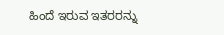ಹಿಂದೆ ಇರುವ ಇತರರನ್ನು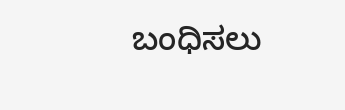ಬಂಧಿಸಲು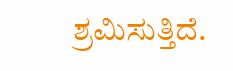ಶ್ರಮಿಸುತ್ತಿದೆ.